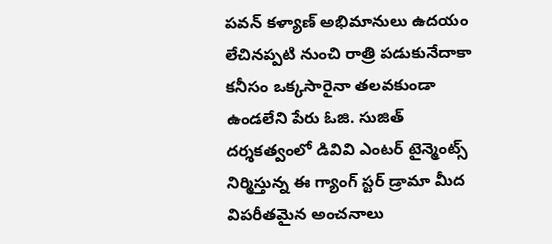పవన్ కళ్యాణ్ అభిమానులు ఉదయం లేచినప్పటి నుంచి రాత్రి పడుకునేదాకా కనీసం ఒక్కసారైనా తలవకుండా ఉండలేని పేరు ఓజి. సుజిత్ దర్శకత్వంలో డివివి ఎంటర్ టైన్మెంట్స్ నిర్మిస్తున్న ఈ గ్యాంగ్ స్టర్ డ్రామా మీద విపరీతమైన అంచనాలు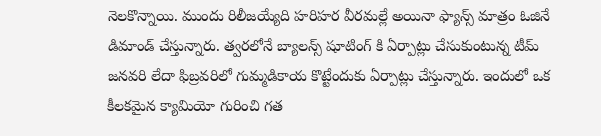నెలకొన్నాయి. ముందు రిలీజయ్యేది హరిహర వీరమల్లే అయినా ఫ్యాన్స్ మాత్రం ఓజినే డిమాండ్ చేస్తున్నారు. త్వరలోనే బ్యాలన్స్ షూటింగ్ కి ఏర్పాట్లు చేసుకుంటున్న టీమ్ జనవరి లేదా ఫిబ్రవరిలో గుమ్మడికాయ కొట్టేందుకు ఏర్పాట్లు చేస్తున్నారు. ఇందులో ఒక కీలకమైన క్యామియో గురించి గత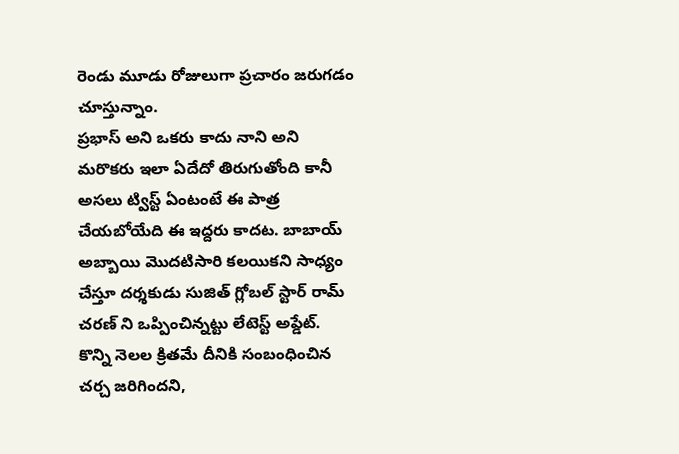రెండు మూడు రోజులుగా ప్రచారం జరుగడం చూస్తున్నాం.
ప్రభాస్ అని ఒకరు కాదు నాని అని మరొకరు ఇలా ఏదేదో తిరుగుతోంది కానీ అసలు ట్విస్ట్ ఏంటంటే ఈ పాత్ర చేయబోయేది ఈ ఇద్దరు కాదట. బాబాయ్ అబ్బాయి మొదటిసారి కలయికని సాధ్యం చేస్తూ దర్శకుడు సుజిత్ గ్లోబల్ స్టార్ రామ్ చరణ్ ని ఒప్పించిన్నట్టు లేటెస్ట్ అప్డేట్. కొన్ని నెలల క్రితమే దీనికి సంబంధించిన చర్చ జరిగిందని,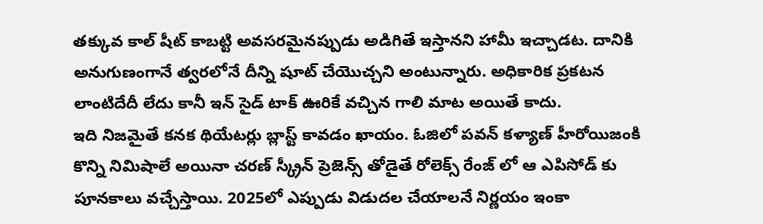తక్కువ కాల్ షీట్ కాబట్టి అవసరమైనప్పుడు అడిగితే ఇస్తానని హామీ ఇచ్చాడట. దానికి అనుగుణంగానే త్వరలోనే దీన్ని షూట్ చేయొచ్చని అంటున్నారు. అధికారిక ప్రకటన లాంటిదేదీ లేదు కానీ ఇన్ సైడ్ టాక్ ఊరికే వచ్చిన గాలి మాట అయితే కాదు.
ఇది నిజమైతే కనక థియేటర్లు బ్లాస్ట్ కావడం ఖాయం. ఓజిలో పవన్ కళ్యాణ్ హీరోయిజంకి కొన్ని నిమిషాలే అయినా చరణ్ స్క్రీన్ ప్రెజెన్స్ తోడైతే రోలెక్స్ రేంజ్ లో ఆ ఎపిసోడ్ కు పూనకాలు వచ్చేస్తాయి. 2025లో ఎప్పుడు విడుదల చేయాలనే నిర్ణయం ఇంకా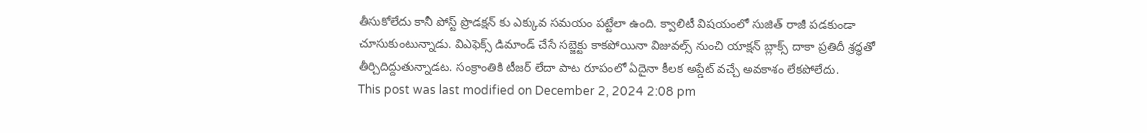తీసుకోలేదు కానీ పోస్ట్ ప్రొడక్షన్ కు ఎక్కువ సమయం పట్టేలా ఉంది. క్వాలిటీ విషయంలో సుజిత్ రాజీ పడకుండా చూసుకుంటున్నాడు. విఎఫెక్స్ డిమాండ్ చేసే సబ్జెక్టు కాకపోయినా విజువల్స్ నుంచి యాక్షన్ బ్లాక్స్ దాకా ప్రతిదీ శ్రద్ధతో తీర్చిదిద్దుతున్నాడట. సంక్రాంతికి టీజర్ లేదా పాట రూపంలో ఏదైనా కీలక అప్డేట్ వచ్చే అవకాశం లేకపోలేదు.
This post was last modified on December 2, 2024 2:08 pm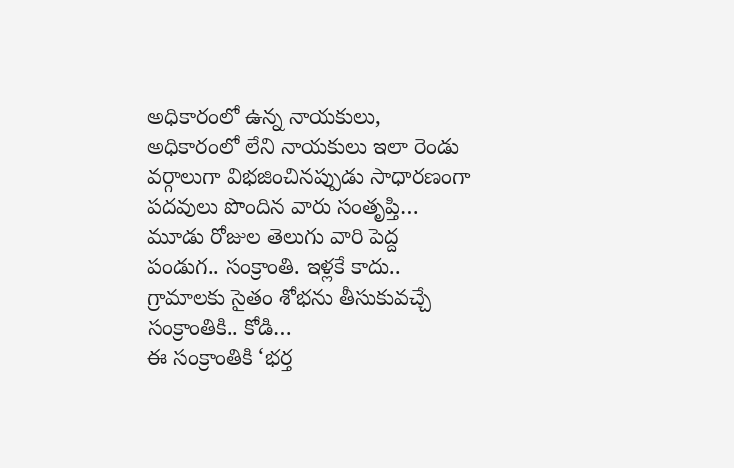అధికారంలో ఉన్న నాయకులు, అధికారంలో లేని నాయకులు ఇలా రెండు వర్గాలుగా విభజించినప్పుడు సాధారణంగా పదవులు పొందిన వారు సంతృప్తి…
మూడు రోజుల తెలుగు వారి పెద్ద పండుగ.. సంక్రాంతి. ఇళ్లకే కాదు.. గ్రామాలకు సైతం శోభను తీసుకువచ్చే సంక్రాంతికి.. కోడి…
ఈ సంక్రాంతికి ‘భర్త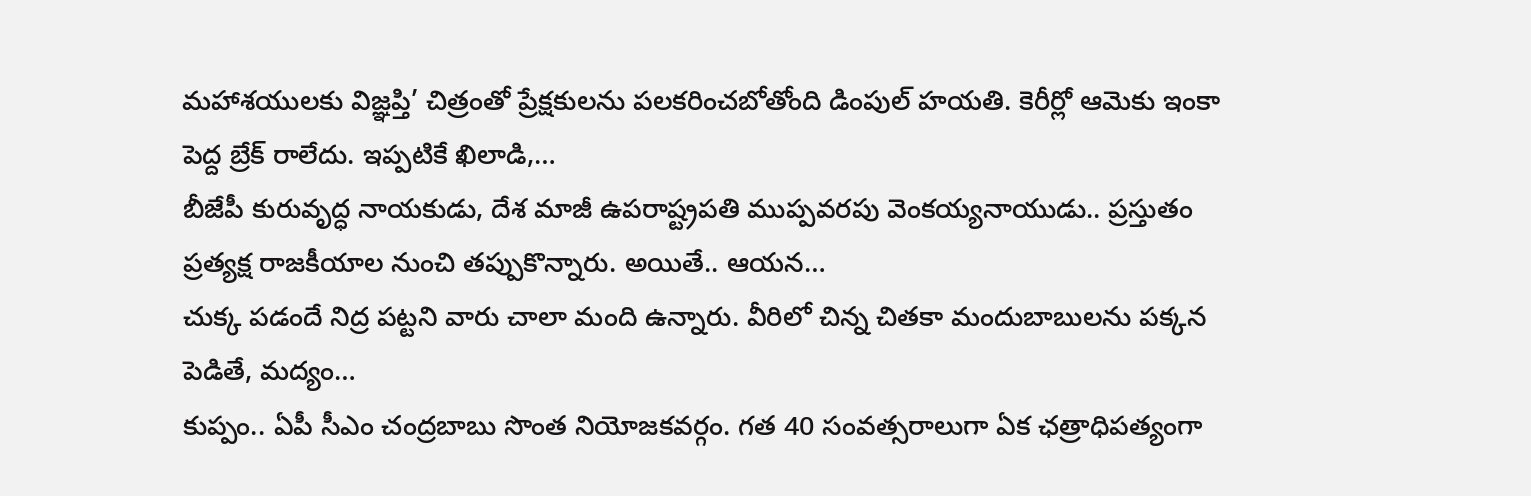మహాశయులకు విజ్ఞప్తి’ చిత్రంతో ప్రేక్షకులను పలకరించబోతోంది డింపుల్ హయతి. కెరీర్లో ఆమెకు ఇంకా పెద్ద బ్రేక్ రాలేదు. ఇప్పటికే ఖిలాడి,…
బీజేపీ కురువృద్ధ నాయకుడు, దేశ మాజీ ఉపరాష్ట్రపతి ముప్పవరపు వెంకయ్యనాయుడు.. ప్రస్తుతం ప్రత్యక్ష రాజకీయాల నుంచి తప్పుకొన్నారు. అయితే.. ఆయన…
చుక్క పడందే నిద్ర పట్టని వారు చాలా మంది ఉన్నారు. వీరిలో చిన్న చితకా మందుబాబులను పక్కన పెడితే, మద్యం…
కుప్పం.. ఏపీ సీఎం చంద్రబాబు సొంత నియోజకవర్గం. గత 40 సంవత్సరాలుగా ఏక ఛత్రాధిపత్యంగా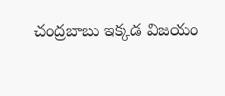చంద్రబాబు ఇక్కడ విజయం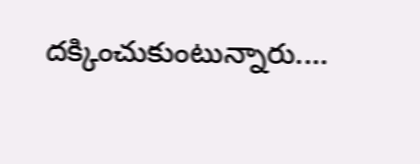దక్కించుకుంటున్నారు.…